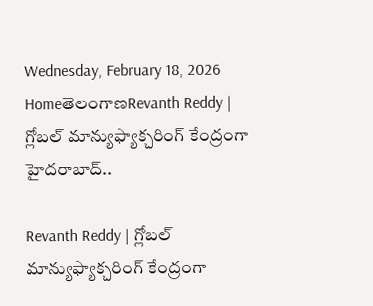Wednesday, February 18, 2026
HomeతెలంగాణRevanth Reddy | గ్లోబల్ మాన్యుఫ్యాక్చరింగ్ కేంద్రంగా హైదరాబాద్..

Revanth Reddy | గ్లోబల్ మాన్యుఫ్యాక్చరింగ్ కేంద్రంగా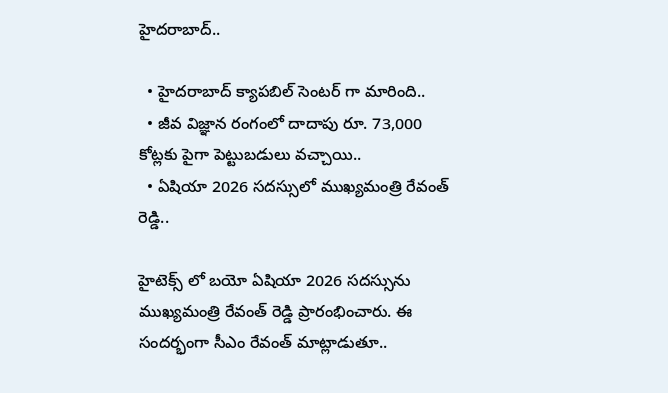హైదరాబాద్..

  • హైదరాబాద్ క్యాపబిల్ సెంటర్ గా మారింది..
  • జీవ విజ్ఞాన రంగంలో దాదాపు రూ. 73,000 కోట్లకు పైగా పెట్టుబడులు వచ్చాయి..
  • ఏషియా 2026 సదస్సులో ముఖ్యమంత్రి రేవంత్ రెడ్డి..

హైటెక్స్ లో బయో ఏషియా 2026 సదస్సును ముఖ్యమంత్రి రేవంత్ రెడ్డి ప్రారంభించారు. ఈ సందర్భంగా సీఎం రేవంత్ మాట్లాడుతూ..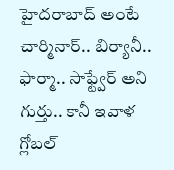హైదరాబాద్ అంటే చార్మినార్.. బిర్యానీ.. ఫార్మా.. సాఫ్ట్వేర్ అని గుర్తు.. కానీ ఇవాళ గ్లోబల్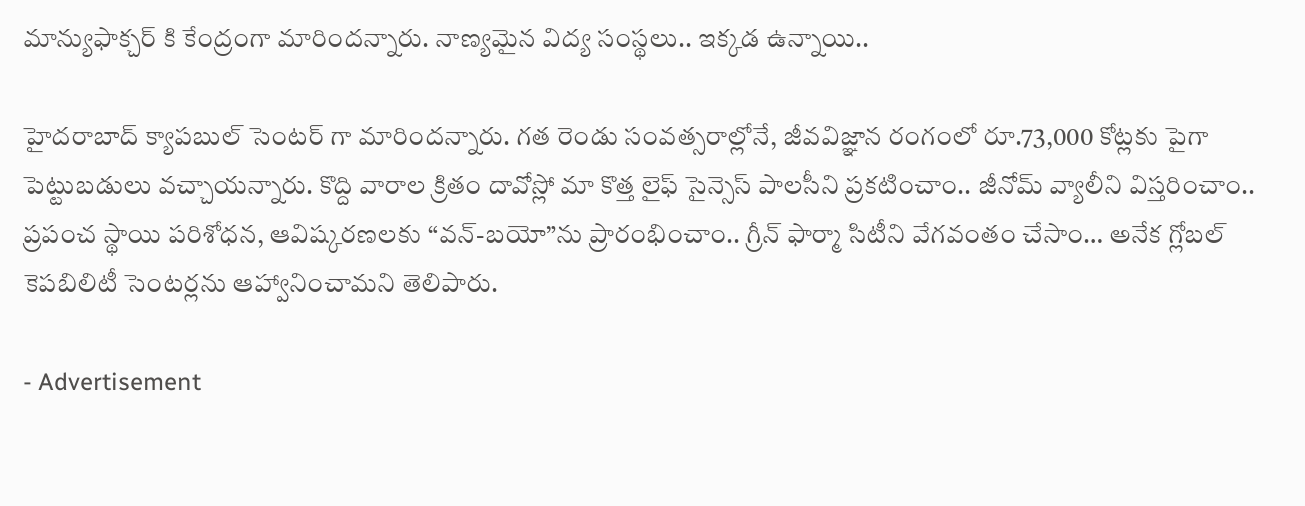మాన్యుఫాక్చర్ కి కేంద్రంగా మారిందన్నారు. నాణ్యమైన విద్య సంస్థలు.. ఇక్కడ ఉన్నాయి..

హైదరాబాద్ క్యాపబుల్ సెంటర్ గా మారిందన్నారు. గత రెండు సంవత్సరాల్లోనే, జీవవిజ్ఞాన రంగంలో రూ.73,000 కోట్లకు పైగా పెట్టుబడులు వచ్చాయన్నారు. కొద్ది వారాల క్రితం దావోస్లో మా కొత్త లైఫ్ సైన్సెస్ పాలసీని ప్రకటించాం.. జీనోమ్ వ్యాలీని విస్తరించాం.. ప్రపంచ స్థాయి పరిశోధన, ఆవిష్కరణలకు “వన్-బయో”ను ప్రారంభించాం.. గ్రీన్ ఫార్మా సిటీని వేగవంతం చేసాం… అనేక గ్లోబల్ కెపబిలిటీ సెంటర్లను ఆహ్వానించామని తెలిపారు.

- Advertisement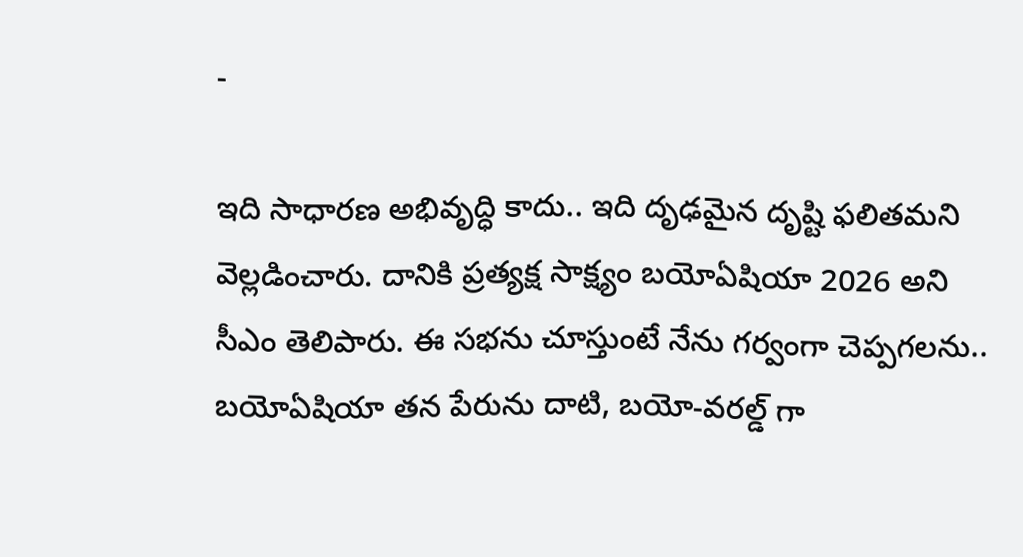-

ఇది సాధారణ అభివృద్ధి కాదు.. ఇది దృఢమైన దృష్టి ఫలితమని వెల్లడించారు. దానికి ప్రత్యక్ష సాక్ష్యం బయోఏషియా 2026 అని సీఎం తెలిపారు. ఈ సభను చూస్తుంటే నేను గర్వంగా చెప్పగలను.. బయోఏషియా తన పేరును దాటి, బయో-వరల్డ్ గా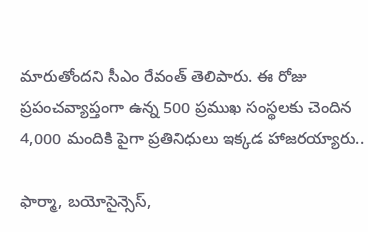మారుతోందని సీఎం రేవంత్ తెలిపారు. ఈ రోజు ప్రపంచవ్యాప్తంగా ఉన్న 500 ప్రముఖ సంస్థలకు చెందిన 4,000 మందికి పైగా ప్రతినిధులు ఇక్కడ హాజరయ్యారు..

ఫార్మా, బయోసైన్సెస్,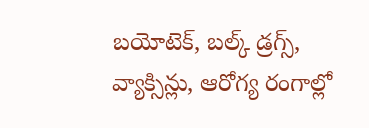బయోటెక్, బల్క్ డ్రగ్స్, వ్యాక్సిన్లు, ఆరోగ్య రంగాల్లో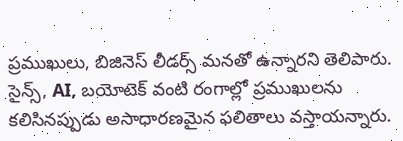ప్రముఖులు, బిజినెస్ లీడర్స్ మనతో ఉన్నారని తెలిపారు. సైన్స్, AI, బయోటెక్ వంటి రంగాల్లో ప్రముఖులను కలిసినప్పుడు అసాధారణమైన ఫలితాలు వస్తాయన్నారు.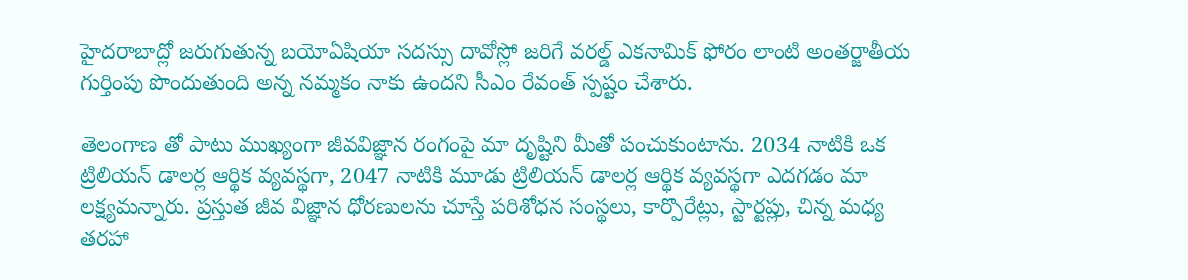హైదరాబాద్లో జరుగుతున్న బయోఏషియా సదస్సు దావోస్లో జరిగే వరల్డ్ ఎకనామిక్ ఫోరం లాంటి అంతర్జాతీయ గుర్తింపు పొందుతుంది అన్న నమ్మకం నాకు ఉందని సీఎం రేవంత్ స్పష్టం చేశారు.

తెలంగాణ తో పాటు ముఖ్యంగా జీవవిజ్ఞాన రంగంపై మా దృష్టిని మీతో పంచుకుంటాను. 2034 నాటికి ఒక ట్రిలియన్ డాలర్ల ఆర్థిక వ్యవస్థగా, 2047 నాటికి మూడు ట్రిలియన్ డాలర్ల ఆర్థిక వ్యవస్థగా ఎదగడం మా లక్ష్యమన్నారు. ప్రస్తుత జీవ విజ్ఞాన ధోరణులను చూస్తే పరిశోధన సంస్థలు, కార్పొరేట్లు, స్టార్టప్లు, చిన్న మధ్య తరహా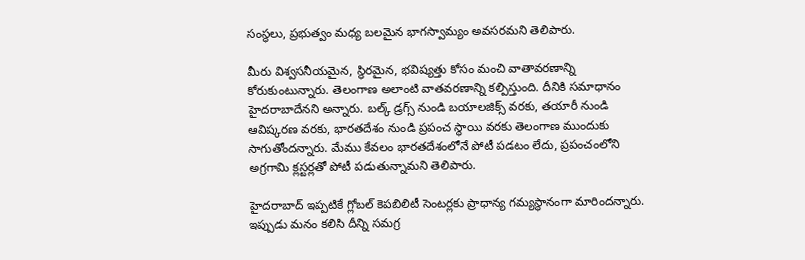సంస్థలు, ప్రభుత్వం మధ్య బలమైన భాగస్వామ్యం అవసరమని తెలిపారు.

మీరు విశ్వసనీయమైన, స్థిరమైన, భవిష్యత్తు కోసం మంచి వాతావరణాన్ని కోరుకుంటున్నారు. తెలంగాణ అలాంటి వాతవరణాన్ని కల్పిస్తుంది. దీనికి సమాధానం హైదరాబాదేనని అన్నారు. బల్క్ డ్రగ్స్ నుండి బయాలజిక్స్ వరకు, తయారీ నుండి ఆవిష్కరణ వరకు, భారతదేశం నుండి ప్రపంచ స్థాయి వరకు తెలంగాణ ముందుకు సాగుతోందన్నారు. మేము కేవలం భారతదేశంలోనే పోటీ పడటం లేదు, ప్రపంచంలోని అగ్రగామి క్లస్టర్లతో పోటీ పడుతున్నామని తెలిపారు.

హైదరాబాద్ ఇప్పటికే గ్లోబల్ కెపబిలిటీ సెంటర్లకు ప్రాధాన్య గమ్యస్థానంగా మారిందన్నారు. ఇప్పుడు మనం కలిసి దీన్ని సమగ్ర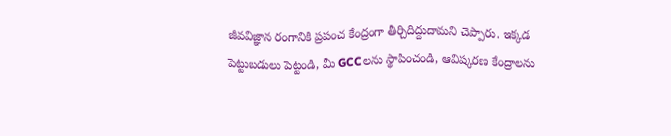జీవవిజ్ఞాన రంగానికి ప్రపంచ కేంద్రంగా తీర్చిదిద్దుదామని చెప్పారు. ఇక్కడ పెట్టుబడులు పెట్టండి, మీ GCCలను స్థాపించండి, ఆవిష్కరణ కేంద్రాలను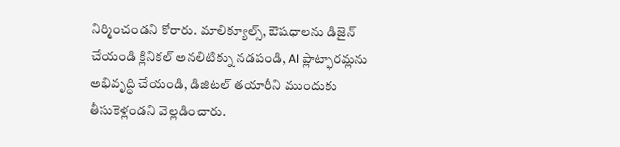నిర్మించండని కోరారు. మాలిక్యూల్స్, ఔషధాలను డిజైన్ చేయండి క్లినికల్ అనలిటిక్ను నడపండి, AI ప్లాట్ఫారమ్లను అభివృద్ధి చేయండి, డిజిటల్ తయారీని ముందుకు తీసుకెళ్లండని వెల్లడించారు.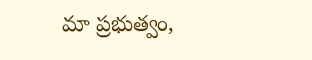మా ప్రభుత్వం,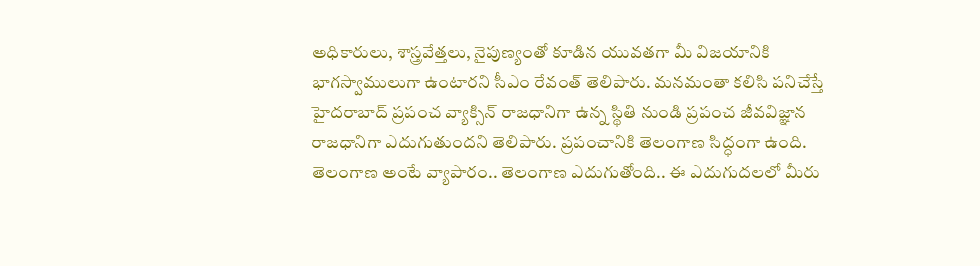అధికారులు, శాస్త్రవేత్తలు, నైపుణ్యంతో కూడిన యువతగా మీ విజయానికి భాగస్వాములుగా ఉంటారని సీఎం రేవంత్ తెలిపారు. మనమంతా కలిసి పనిచేస్తే హైదరాబాద్ ప్రపంచ వ్యాక్సిన్ రాజధానిగా ఉన్న స్థితి నుండి ప్రపంచ జీవవిజ్ఞాన రాజధానిగా ఎదుగుతుందని తెలిపారు. ప్రపంచానికి తెలంగాణ సిద్ధంగా ఉంది. తెలంగాణ అంటే వ్యాపారం.. తెలంగాణ ఎదుగుతోంది.. ఈ ఎదుగుదలలో మీరు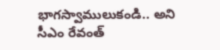భాగస్వాములుకండి.. అని సీఎం రేవంత్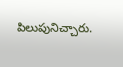పిలుపునిచ్చారు.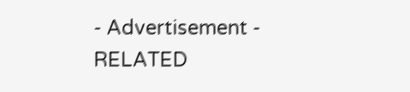- Advertisement -
RELATED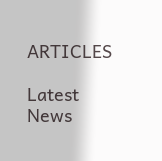ARTICLES

Latest News